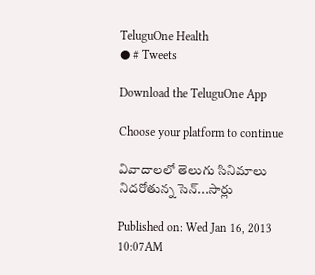TeluguOne Health
● # Tweets

Download the TeluguOne App

Choose your platform to continue

వివాదాలలో తెలుగు సినిమాలు నిదరోతున్న సెన్...సార్లు

Published on: Wed Jan 16, 2013 10:07AM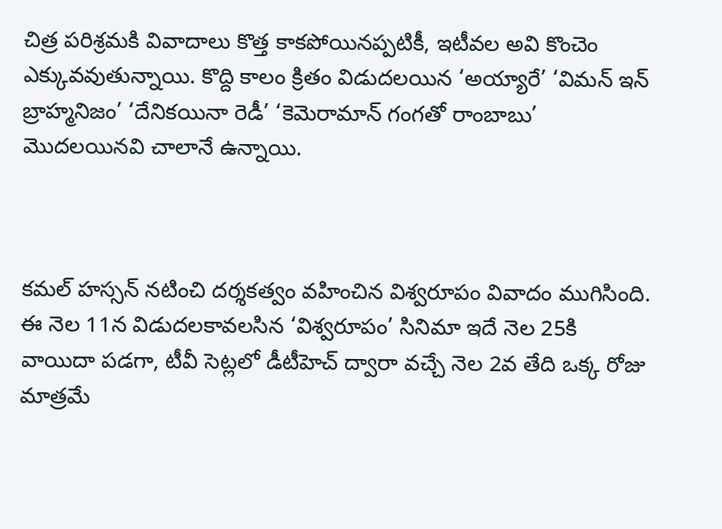చిత్ర పరిశ్రమకి వివాదాలు కొత్త కాకపోయినప్పటికీ, ఇటీవల అవి కొంచెం ఎక్కువవుతున్నాయి. కొద్ది కాలం క్రితం విడుదలయిన ‘అయ్యారే’ ‘విమన్ ఇన్ బ్రాహ్మనిజం’ ‘దేనికయినా రెడీ’ ‘కెమెరామాన్ గంగతో రాంబాబు’ మొదలయినవి చాలానే ఉన్నాయి.



కమల్ హస్సన్ నటించి దర్శకత్వం వహించిన విశ్వరూపం వివాదం ముగిసింది. ఈ నెల 11న విడుదలకావలసిన ‘విశ్వరూపం’ సినిమా ఇదే నెల 25కి వాయిదా పడగా, టీవీ సెట్లలో డీటీహెచ్ ద్వారా వచ్చే నెల 2వ తేది ఒక్క రోజు మాత్రమే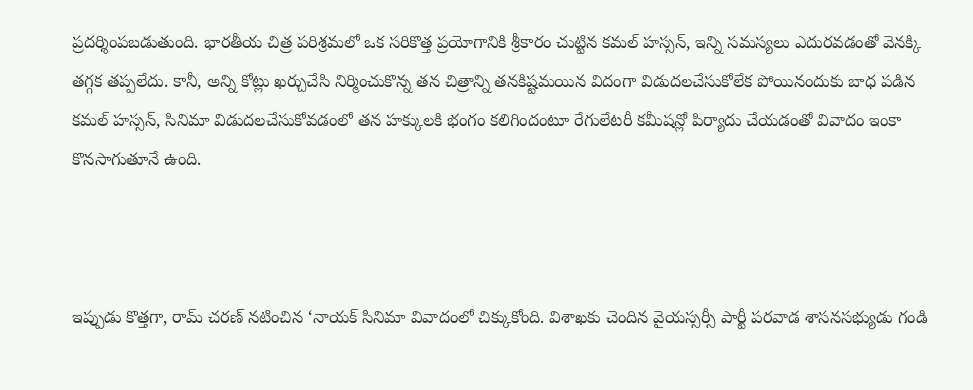ప్రదర్శింపబడుతుంది. భారతీయ చిత్ర పరిశ్రమలో ఒక సరికొత్త ప్రయోగానికి శ్రీకారం చుట్టిన కమల్ హస్సన్, ఇన్ని సమస్యలు ఎదురవడంతో వెనక్కి తగ్గక తప్పలేదు. కానీ, అన్ని కోట్లు ఖర్చుచేసి నిర్మించుకొన్న తన చిత్రాన్ని తనకిష్టమయిన విదంగా విడుదలచేసుకోలేక పోయినందుకు బాధ పడిన కమల్ హస్సన్, సినిమా విడుదలచేసుకోవడంలో తన హక్కులకి భంగం కలిగిందంటూ రేగులేటరీ కమీషన్లో పిర్యాదు చేయడంతో వివాదం ఇంకా కొనసాగుతూనే ఉంది.



ఇప్పుడు కొత్తగా, రామ్ చరణ్ నటించిన ‘నాయక్ సినిమా వివాదంలో చిక్కుకోంది. విశాఖకు చెందిన వైయస్సర్సీ పార్టీ పరవాడ శాసనసభ్యుడు గండి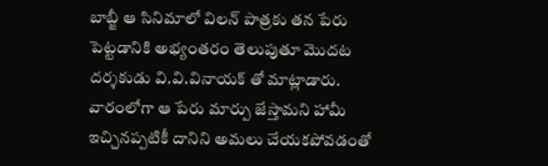బాబ్జీ ఆ సినిమాలో విలన్ పాత్రకు తన పేరు పెట్టడానికి అభ్యంతరం తెలుపుతూ మొదట దర్శకుడు వి.వి.వినాయక్ తో మాట్లాడారు. వారంలోగా ఆ పేరు మార్పు జేస్తామని హామీ ఇచ్చినప్పటికీ దానిని అమలు చేయకపోవడంతో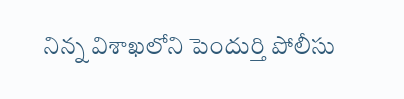నిన్న విశాఖలోని పెందుర్తి పోలీసు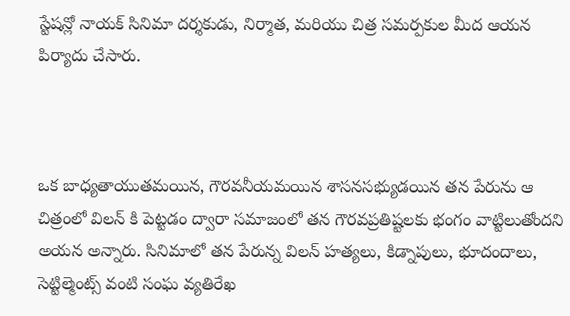స్టేషన్లో నాయక్ సినిమా దర్శకుడు, నిర్మాత, మరియు చిత్ర సమర్పకుల మీద ఆయన పిర్యాదు చేసారు.



ఒక బాధ్యతాయుతమయిన, గౌరవనీయమయిన శాసనసభ్యుడయిన తన పేరును ఆ చిత్రంలో విలన్ కి పెట్టడం ద్వారా సమాజంలో తన గౌరవప్రతిష్టలకు భంగం వాట్టిలుతోందని అయన అన్నారు. సినిమాలో తన పేరున్న విలన్ హత్యలు, కిడ్నాపులు, భూదందాలు, సెట్టిల్మెంట్స్ వంటి సంఘ వ్యతిరేఖ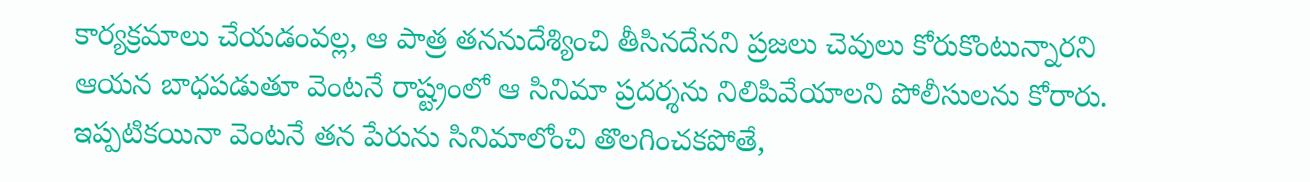కార్యక్రమాలు చేయడంవల్ల, ఆ పాత్ర తననుదేశ్యించి తీసినదేనని ప్రజలు చెవులు కోరుకొంటున్నారని ఆయన బాధపడుతూ వెంటనే రాష్ట్రంలో ఆ సినిమా ప్రదర్శను నిలిపివేయాలని పోలీసులను కోరారు. ఇప్పటికయినా వెంటనే తన పేరును సినిమాలోంచి తొలగించకపోతే,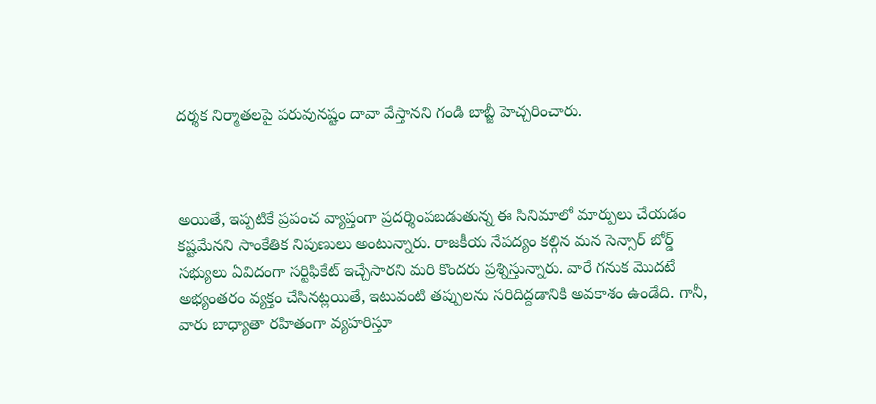దర్శక నిర్మాతలపై పరువునష్టం దావా వేస్తానని గండి బాబ్జీ హెచ్చరించారు.



అయితే, ఇప్పటికే ప్రపంచ వ్యాప్తంగా ప్రదర్శింపబడుతున్న ఈ సినిమాలో మార్పులు చేయడం కష్టమేనని సాంకేతిక నిపుణులు అంటున్నారు. రాజకీయ నేపద్యం కల్గిన మన సెన్సార్ బోర్డ్ సభ్యులు ఏవిదంగా సర్టిఫికేట్ ఇచ్చేసారని మరి కొందరు ప్రశ్నిస్తున్నారు. వారే గనుక మొదటే అభ్యంతరం వ్యక్తం చేసినట్లయితే, ఇటువంటి తప్పులను సరిదిద్దడానికి అవకాశం ఉండేది. గానీ, వారు బాధ్యాతా రహితంగా వ్యహరిస్తూ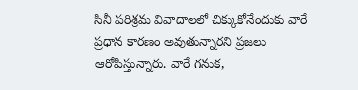సినీ పరిశ్రమ వివాదాలలో చిక్కుకోనేందుకు వారే ప్రధాన కారణం అవుతున్నారని ప్రజలు ఆరోపిస్తున్నారు. వారే గనుక,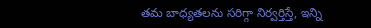తమ బాధ్యతలను సరిగ్గా నిర్వర్తిస్తే, ఇన్ని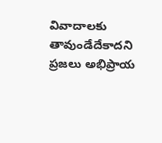వివాదాలకు తావుండేదేకాదని ప్రజలు అభిప్రాయ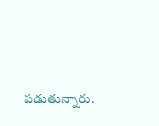పడుతున్నారు.